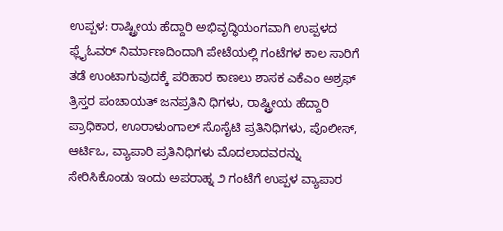ಉಪ್ಪಳ: ರಾಷ್ಟ್ರೀಯ ಹೆದ್ದಾರಿ ಅಭಿವೃದ್ಧಿಯಂಗವಾಗಿ ಉಪ್ಪಳದ ಫ್ಲೈಓವರ್ ನಿರ್ಮಾಣದಿಂದಾಗಿ ಪೇಟೆಯಲ್ಲಿ ಗಂಟೆಗಳ ಕಾಲ ಸಾರಿಗೆ ತಡೆ ಉಂಟಾಗುವುದಕ್ಕೆ ಪರಿಹಾರ ಕಾಣಲು ಶಾಸಕ ಎಕೆಎಂ ಅಶ್ರಫ್ ತ್ರಿಸ್ತರ ಪಂಚಾಯತ್ ಜನಪ್ರತಿನಿ ಧಿಗಳು, ರಾಷ್ಟ್ರೀಯ ಹೆದ್ದಾರಿ ಪ್ರಾಧಿಕಾರ, ಊರಾಳುಂಗಾಲ್ ಸೊಸೈಟಿ ಪ್ರತಿನಿಧಿಗಳು, ಪೊಲೀಸ್, ಆರ್ಟಿಒ, ವ್ಯಾಪಾರಿ ಪ್ರತಿನಿಧಿಗಳು ಮೊದಲಾದವರನ್ನು ಸೇರಿಸಿಕೊಂಡು ಇಂದು ಅಪರಾಹ್ನ ೨ ಗಂಟೆಗೆ ಉಪ್ಪಳ ವ್ಯಾಪಾರ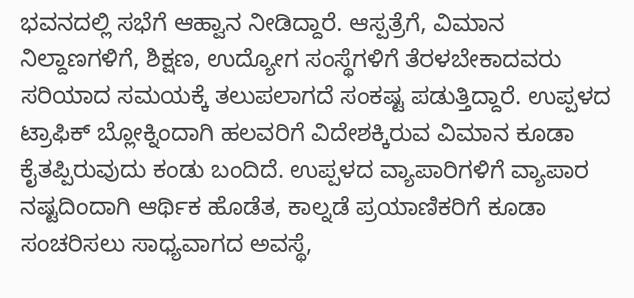ಭವನದಲ್ಲಿ ಸಭೆಗೆ ಆಹ್ವಾನ ನೀಡಿದ್ದಾರೆ. ಆಸ್ಪತ್ರೆಗೆ, ವಿಮಾನ ನಿಲ್ದಾಣಗಳಿಗೆ, ಶಿಕ್ಷಣ, ಉದ್ಯೋಗ ಸಂಸ್ಥೆಗಳಿಗೆ ತೆರಳಬೇಕಾದವರು ಸರಿಯಾದ ಸಮಯಕ್ಕೆ ತಲುಪಲಾಗದೆ ಸಂಕಷ್ಟ ಪಡುತ್ತಿದ್ದಾರೆ. ಉಪ್ಪಳದ ಟ್ರಾಫಿಕ್ ಬ್ಲೋಕ್ನಿಂದಾಗಿ ಹಲವರಿಗೆ ವಿದೇಶಕ್ಕಿರುವ ವಿಮಾನ ಕೂಡಾ ಕೈತಪ್ಪಿರುವುದು ಕಂಡು ಬಂದಿದೆ. ಉಪ್ಪಳದ ವ್ಯಾಪಾರಿಗಳಿಗೆ ವ್ಯಾಪಾರ ನಷ್ಟದಿಂದಾಗಿ ಆರ್ಥಿಕ ಹೊಡೆತ, ಕಾಲ್ನಡೆ ಪ್ರಯಾಣಿಕರಿಗೆ ಕೂಡಾ ಸಂಚರಿಸಲು ಸಾಧ್ಯವಾಗದ ಅವಸ್ಥೆ,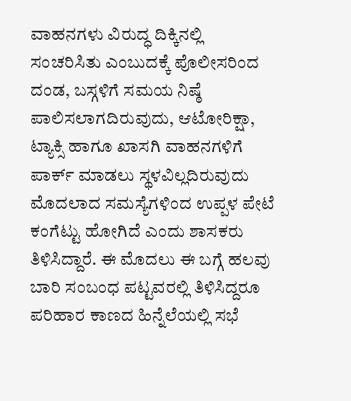ವಾಹನಗಳು ವಿರುದ್ಧ ದಿಕ್ಕಿನಲ್ಲಿ ಸಂಚರಿಸಿತು ಎಂಬುದಕ್ಕೆ ಪೊಲೀಸರಿಂದ ದಂಡ, ಬಸ್ಗಳಿಗೆ ಸಮಯ ನಿಷ್ಠೆ ಪಾಲಿಸಲಾಗದಿರುವುದು, ಆಟೋರಿಕ್ಷಾ, ಟ್ಯಾಕ್ಸಿ ಹಾಗೂ ಖಾಸಗಿ ವಾಹನಗಳಿಗೆ ಪಾರ್ಕ್ ಮಾಡಲು ಸ್ಥಳವಿಲ್ಲದಿರುವುದು ಮೊದಲಾದ ಸಮಸ್ಯೆಗಳಿಂದ ಉಪ್ಪಳ ಪೇಟೆ ಕಂಗೆಟ್ಟು ಹೋಗಿದೆ ಎಂದು ಶಾಸಕರು ತಿಳಿಸಿದ್ದಾರೆ. ಈ ಮೊದಲು ಈ ಬಗ್ಗೆ ಹಲವು ಬಾರಿ ಸಂಬಂಧ ಪಟ್ಟವರಲ್ಲಿ ತಿಳಿಸಿದ್ದರೂ ಪರಿಹಾರ ಕಾಣದ ಹಿನ್ನೆಲೆಯಲ್ಲಿ ಸಭೆ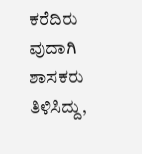ಕರೆದಿರು ವುದಾಗಿ ಶಾಸಕರು ತಿಳಿಸಿದ್ದು,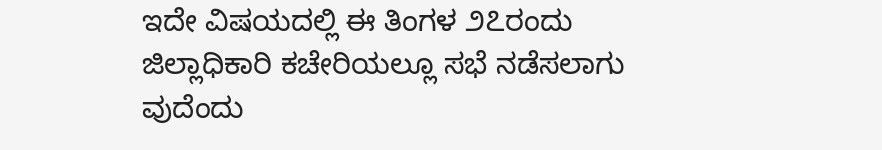ಇದೇ ವಿಷಯದಲ್ಲಿ ಈ ತಿಂಗಳ ೨೭ರಂದು ಜಿಲ್ಲಾಧಿಕಾರಿ ಕಚೇರಿಯಲ್ಲೂ ಸಭೆ ನಡೆಸಲಾಗು ವುದೆಂದು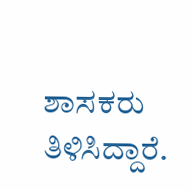ಶಾಸಕರು ತಿಳಿಸಿದ್ದಾರೆ.